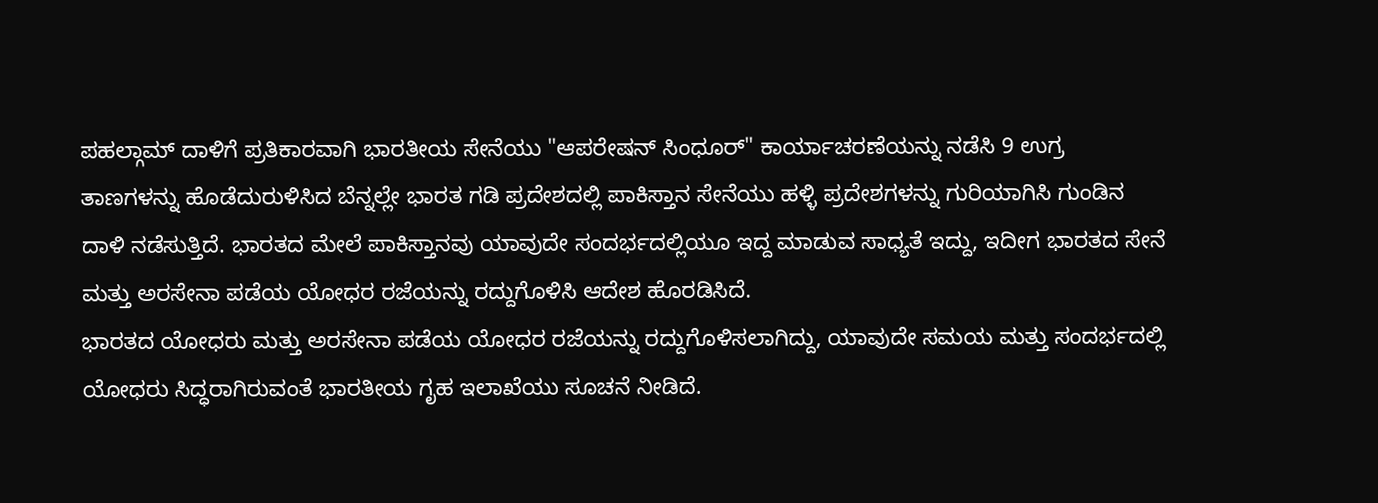ಪಹಲ್ಗಾಮ್ ದಾಳಿಗೆ ಪ್ರತಿಕಾರವಾಗಿ ಭಾರತೀಯ ಸೇನೆಯು "ಆಪರೇಷನ್ ಸಿಂಧೂರ್" ಕಾರ್ಯಾಚರಣೆಯನ್ನು ನಡೆಸಿ 9 ಉಗ್ರ ತಾಣಗಳನ್ನು ಹೊಡೆದುರುಳಿಸಿದ ಬೆನ್ನಲ್ಲೇ ಭಾರತ ಗಡಿ ಪ್ರದೇಶದಲ್ಲಿ ಪಾಕಿಸ್ತಾನ ಸೇನೆಯು ಹಳ್ಳಿ ಪ್ರದೇಶಗಳನ್ನು ಗುರಿಯಾಗಿಸಿ ಗುಂಡಿನ ದಾಳಿ ನಡೆಸುತ್ತಿದೆ. ಭಾರತದ ಮೇಲೆ ಪಾಕಿಸ್ತಾನವು ಯಾವುದೇ ಸಂದರ್ಭದಲ್ಲಿಯೂ ಇದ್ದ ಮಾಡುವ ಸಾಧ್ಯತೆ ಇದ್ದು, ಇದೀಗ ಭಾರತದ ಸೇನೆ ಮತ್ತು ಅರಸೇನಾ ಪಡೆಯ ಯೋಧರ ರಜೆಯನ್ನು ರದ್ದುಗೊಳಿಸಿ ಆದೇಶ ಹೊರಡಿಸಿದೆ.
ಭಾರತದ ಯೋಧರು ಮತ್ತು ಅರಸೇನಾ ಪಡೆಯ ಯೋಧರ ರಜೆಯನ್ನು ರದ್ದುಗೊಳಿಸಲಾಗಿದ್ದು, ಯಾವುದೇ ಸಮಯ ಮತ್ತು ಸಂದರ್ಭದಲ್ಲಿ ಯೋಧರು ಸಿದ್ಧರಾಗಿರುವಂತೆ ಭಾರತೀಯ ಗೃಹ ಇಲಾಖೆಯು ಸೂಚನೆ ನೀಡಿದೆ.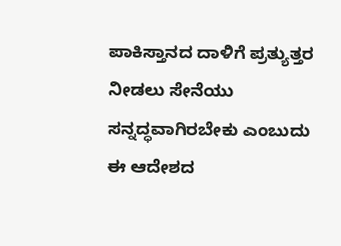ಪಾಕಿಸ್ತಾನದ ದಾಳಿಗೆ ಪ್ರತ್ಯುತ್ತರ ನೀಡಲು ಸೇನೆಯು ಸನ್ನದ್ಧವಾಗಿರಬೇಕು ಎಂಬುದು ಈ ಆದೇಶದ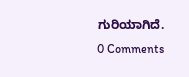ಗುರಿಯಾಗಿದೆ.
0 Comments